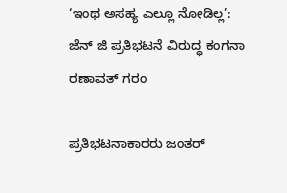‘ಇಂಥ ಅಸಹ್ಯ ಎಲ್ಲೂ ನೋಡಿಲ್ಲ’: ಜೆನ್ ಜಿ ಪ್ರತಿಭಟನೆ ವಿರುದ್ಧ ಕಂಗನಾ ರಣಾವತ್ ಗರಂ

ಪ್ರತಿಭಟನಾಕಾರರು ಜಂತರ್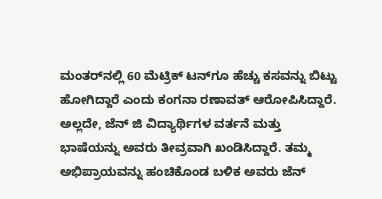ಮಂತರ್‌ನಲ್ಲಿ 60 ಮೆಟ್ರಿಕ್ ಟನ್‌ಗೂ ಹೆಚ್ಚು ಕಸವನ್ನು ಬಿಟ್ಟು ಹೋಗಿದ್ದಾರೆ ಎಂದು ಕಂಗನಾ ರಣಾವತ್ ಆರೋಪಿಸಿದ್ದಾರೆ. ಅಲ್ಲದೇ, ಜೆನ್ ಜಿ ವಿದ್ಯಾರ್ಥಿಗಳ ವರ್ತನೆ ಮತ್ತು ಭಾಷೆಯನ್ನು ಅವರು ತೀವ್ರವಾಗಿ ಖಂಡಿಸಿದ್ದಾರೆ. ತಮ್ಮ ಅಭಿಪ್ರಾಯವನ್ನು ಹಂಚಿಕೊಂಡ ಬಳಿಕ ಅವರು ಜೆನ್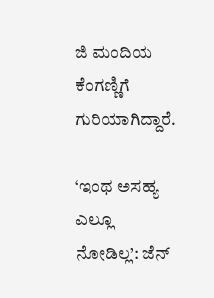ಜಿ ಮಂದಿಯ ಕೆಂಗಣ್ಣಿಗೆ ಗುರಿಯಾಗಿದ್ದಾರೆ.

‘ಇಂಥ ಅಸಹ್ಯ ಎಲ್ಲೂ ನೋಡಿಲ್ಲ’: ಜೆನ್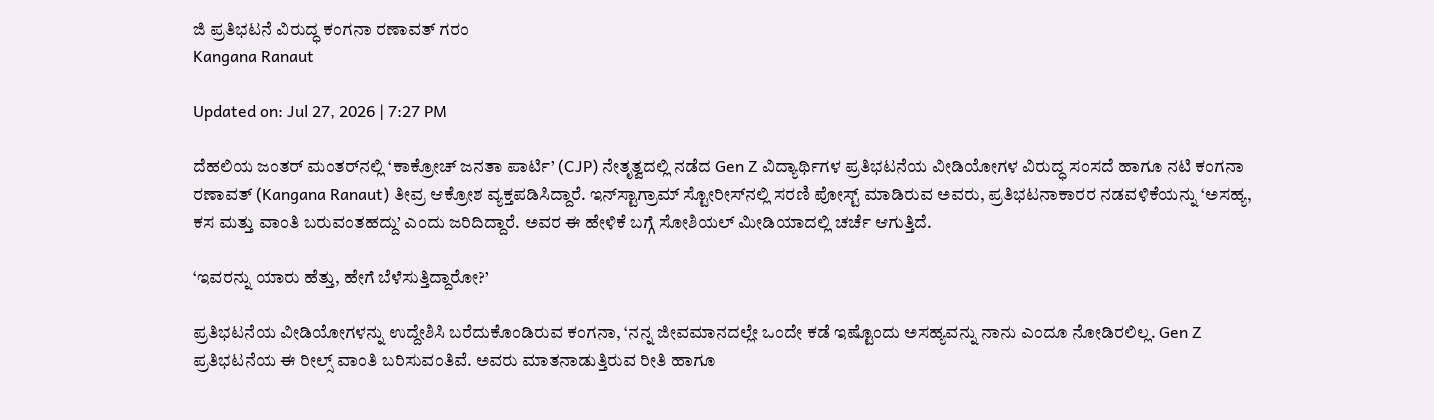ಜಿ ಪ್ರತಿಭಟನೆ ವಿರುದ್ಧ ಕಂಗನಾ ರಣಾವತ್ ಗರಂ
Kangana Ranaut

Updated on: Jul 27, 2026 | 7:27 PM

ದೆಹಲಿಯ ಜಂತರ್ ಮಂತರ್‌ನಲ್ಲಿ ‘ಕಾಕ್ರೋಚ್‌ ಜನತಾ ಪಾರ್ಟಿ’ (CJP) ನೇತೃತ್ವದಲ್ಲಿ ನಡೆದ Gen Z ವಿದ್ಯಾರ್ಥಿಗಳ ಪ್ರತಿಭಟನೆಯ ವೀಡಿಯೋಗಳ ವಿರುದ್ಧ ಸಂಸದೆ ಹಾಗೂ ನಟಿ ಕಂಗನಾ ರಣಾವತ್ (Kangana Ranaut) ತೀವ್ರ ಆಕ್ರೋಶ ವ್ಯಕ್ತಪಡಿಸಿದ್ದಾರೆ. ಇನ್‌ಸ್ಟಾಗ್ರಾಮ್‌ ಸ್ಟೋರೀಸ್‌ನಲ್ಲಿ ಸರಣಿ ಪೋಸ್ಟ್ ಮಾಡಿರುವ ಅವರು, ಪ್ರತಿಭಟನಾಕಾರರ ನಡವಳಿಕೆಯನ್ನು ‘ಅಸಹ್ಯ, ಕಸ ಮತ್ತು ವಾಂತಿ ಬರುವಂತಹದ್ದು’ ಎಂದು ಜರಿದಿದ್ದಾರೆ. ಅವರ ಈ ಹೇಳಿಕೆ ಬಗ್ಗೆ ಸೋಶಿಯಲ್ ಮೀಡಿಯಾದಲ್ಲಿ ಚರ್ಚೆ ಆಗುತ್ತಿದೆ.

‘ಇವರನ್ನು ಯಾರು ಹೆತ್ತು, ಹೇಗೆ ಬೆಳೆಸುತ್ತಿದ್ದಾರೋ?’

ಪ್ರತಿಭಟನೆಯ ವೀಡಿಯೋಗಳನ್ನು ಉದ್ದೇಶಿಸಿ ಬರೆದುಕೊಂಡಿರುವ ಕಂಗನಾ, ‘ನನ್ನ ಜೀವಮಾನದಲ್ಲೇ ಒಂದೇ ಕಡೆ ಇಷ್ಟೊಂದು ಅಸಹ್ಯವನ್ನು ನಾನು ಎಂದೂ ನೋಡಿರಲಿಲ್ಲ. Gen Z ಪ್ರತಿಭಟನೆಯ ಈ ರೀಲ್ಸ್‌ ವಾಂತಿ ಬರಿಸುವಂತಿವೆ. ಅವರು ಮಾತನಾಡುತ್ತಿರುವ ರೀತಿ ಹಾಗೂ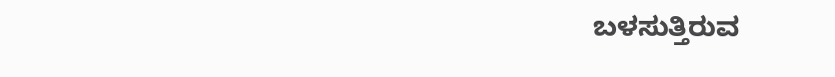ಬಳಸುತ್ತಿರುವ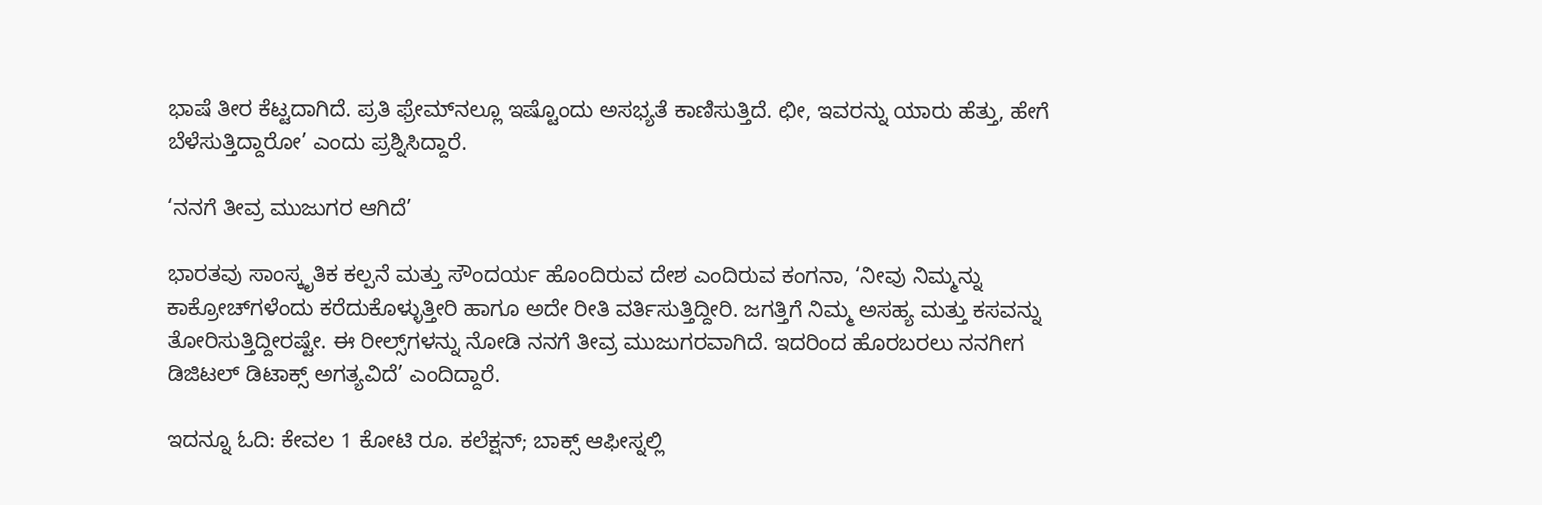ಭಾಷೆ ತೀರ ಕೆಟ್ಟದಾಗಿದೆ. ಪ್ರತಿ ಫ್ರೇಮ್‌ನಲ್ಲೂ ಇಷ್ಟೊಂದು ಅಸಭ್ಯತೆ ಕಾಣಿಸುತ್ತಿದೆ. ಛೀ, ಇವರನ್ನು ಯಾರು ಹೆತ್ತು, ಹೇಗೆ ಬೆಳೆಸುತ್ತಿದ್ದಾರೋ’ ಎಂದು ಪ್ರಶ್ನಿಸಿದ್ದಾರೆ.

‘ನನಗೆ ತೀವ್ರ ಮುಜುಗರ ಆಗಿದೆ’

ಭಾರತವು ಸಾಂಸ್ಕೃತಿಕ ಕಲ್ಪನೆ ಮತ್ತು ಸೌಂದರ್ಯ ಹೊಂದಿರುವ ದೇಶ ಎಂದಿರುವ ಕಂಗನಾ, ‘ನೀವು ನಿಮ್ಮನ್ನು ಕಾಕ್ರೋಚ್‌ಗಳೆಂದು ಕರೆದುಕೊಳ್ಳುತ್ತೀರಿ ಹಾಗೂ ಅದೇ ರೀತಿ ವರ್ತಿಸುತ್ತಿದ್ದೀರಿ. ಜಗತ್ತಿಗೆ ನಿಮ್ಮ ಅಸಹ್ಯ ಮತ್ತು ಕಸವನ್ನು ತೋರಿಸುತ್ತಿದ್ದೀರಷ್ಟೇ. ಈ ರೀಲ್ಸ್‌ಗಳನ್ನು ನೋಡಿ ನನಗೆ ತೀವ್ರ ಮುಜುಗರವಾಗಿದೆ. ಇದರಿಂದ ಹೊರಬರಲು ನನಗೀಗ ಡಿಜಿಟಲ್ ಡಿಟಾಕ್ಸ್ ಅಗತ್ಯವಿದೆ’ ಎಂದಿದ್ದಾರೆ.

ಇದನ್ನೂ ಓದಿ: ಕೇವಲ 1 ಕೋಟಿ ರೂ. ಕಲೆಕ್ಷನ್; ಬಾಕ್ಸ್ ಆಫೀಸ್ನಲ್ಲಿ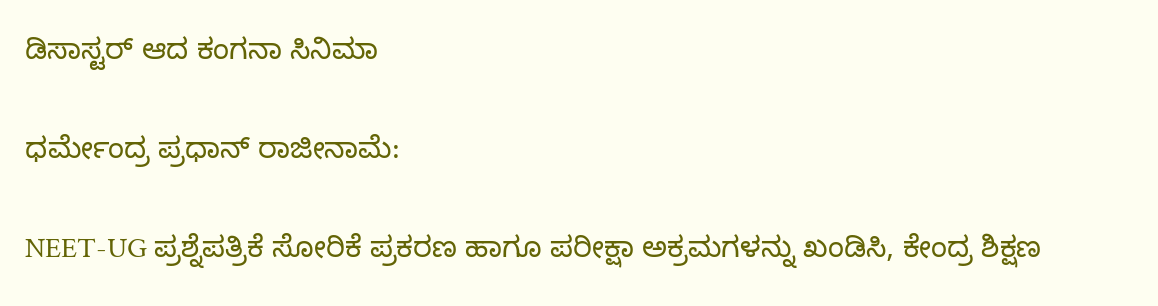ಡಿಸಾಸ್ಟರ್ ಆದ ಕಂಗನಾ ಸಿನಿಮಾ

ಧರ್ಮೇಂದ್ರ ಪ್ರಧಾನ್ ರಾಜೀನಾಮೆ:

NEET-UG ಪ್ರಶ್ನೆಪತ್ರಿಕೆ ಸೋರಿಕೆ ಪ್ರಕರಣ ಹಾಗೂ ಪರೀಕ್ಷಾ ಅಕ್ರಮಗಳನ್ನು ಖಂಡಿಸಿ, ಕೇಂದ್ರ ಶಿಕ್ಷಣ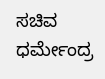ಸಚಿವ ಧರ್ಮೇಂದ್ರ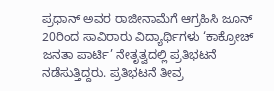ಪ್ರಧಾನ್ ಅವರ ರಾಜೀನಾಮೆಗೆ ಆಗ್ರಹಿಸಿ ಜೂನ್ 20ರಿಂದ ಸಾವಿರಾರು ವಿದ್ಯಾರ್ಥಿಗಳು ‘ಕಾಕ್ರೋಚ್‌ ಜನತಾ ಪಾರ್ಟಿ’ ನೇತೃತ್ವದಲ್ಲಿ ಪ್ರತಿಭಟನೆ ನಡೆಸುತ್ತಿದ್ದರು. ಪ್ರತಿಭಟನೆ ತೀವ್ರ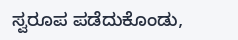ಸ್ವರೂಪ ಪಡೆದುಕೊಂಡು,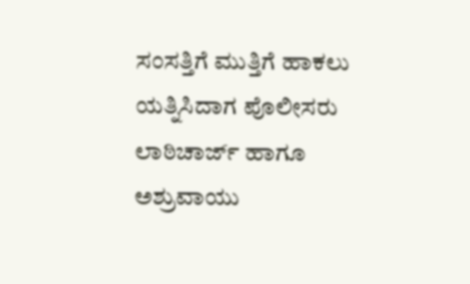ಸಂಸತ್ತಿಗೆ ಮುತ್ತಿಗೆ ಹಾಕಲು ಯತ್ನಿಸಿದಾಗ ಪೊಲೀಸರು ಲಾಠಿಚಾರ್ಜ್ ಹಾಗೂ ಅಶ್ರುವಾಯು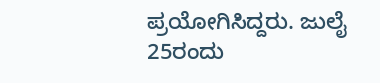ಪ್ರಯೋಗಿಸಿದ್ದರು. ಜುಲೈ 25ರಂದು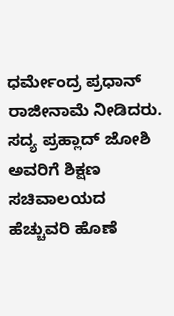ಧರ್ಮೇಂದ್ರ ಪ್ರಧಾನ್ ರಾಜೀನಾಮೆ ನೀಡಿದರು. ಸದ್ಯ ಪ್ರಹ್ಲಾದ್ ಜೋಶಿ ಅವರಿಗೆ ಶಿಕ್ಷಣ ಸಚಿವಾಲಯದ ಹೆಚ್ಚುವರಿ ಹೊಣೆ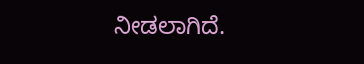ನೀಡಲಾಗಿದೆ.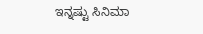ಇನ್ನಷ್ಟು ಸಿನಿಮಾ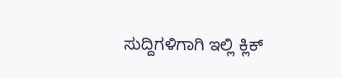ಸುದ್ದಿಗಳಿಗಾಗಿ ಇಲ್ಲಿ ಕ್ಲಿಕ್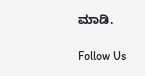ಮಾಡಿ.

Follow Us